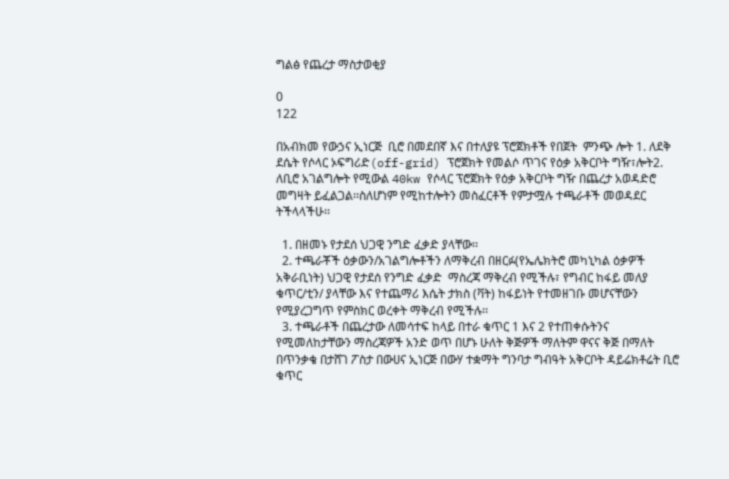ግልፅ የጨረታ ማስታወቂያ

0
122

በአብክመ የውኃና ኢነርጅ  ቢሮ በመደበኛ እና በተለያዩ ፕሮጀክቶች የበጀት  ምንጭ ሎት 1. ለደቅ ደሴት የሶላር ኦፍግሪድ(off-grid) ፕሮጀክት የመልሶ ጥገና የዕቃ አቅርቦት ግዥ፣ሎት2. ለቢሮ አገልግሎት የሚውል 40kw የሶላር ፕሮጀክት የዕቃ አቅርቦት ግዥ በጨረታ አወዳድሮ መግዛት ይፈልጋል፡፡ስለሆነም የሚከተሎትን መስፈርቶች የምታሟሉ ተጫራቶች መወዳደር ትችላላችሁ፡፡

  1. በዘመኑ የታደሰ ህጋዊ ንግድ ፈቃድ ያላቸው፡፡
  2. ተጫራቾች ዕቃውን/አገልግሎቶችን ለማቅረብ በዘርፉ(የኤሌክትሮ መካኒካል ዕቃዎች አቅራቢነት) ህጋዊ የታደሰ የንግድ ፈቃድ  ማስረጃ ማቅረብ የሚችሉ፣ የግብር ከፋይ መለያ ቁጥር/ቲን/ ያላቸው እና የተጨማሪ እሴት ታክስ (ቫት) ከፋይነት የተመዘገቡ መሆናቸውን የሚያረጋግጥ የምስክር ወረቀት ማቅረብ የሚችሉ፡፡
  3. ተጫራቶች በጨረታው ለመሳተፍ ከላይ በተራ ቁጥር 1 እና 2 የተጠቀሱትንና የሚመለከታቸውን ማስረጃዎች አንድ ወጥ በሆኑ ሁለት ቅጅዎች ማለትም ዋናና ቅጅ በማለት በጥንቃቄ በታሸገ ፖስታ በውሀና ኢነርጅ በውሃ ተቋማት ግንባታ ግብዓት አቅርቦት ዳይሬክቶሬት ቢሮ ቁጥር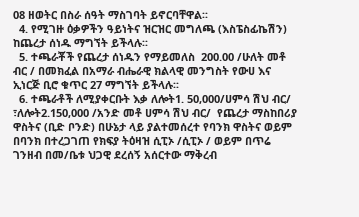08 ዘወትር በስራ ሰዓት ማስገባት ይኖርባቸዋል፡፡
  4. የሚገዙ ዕቃዎችን ዓይነትና ዝርዝር መግለጫ (እስፔስፊኬሽን) ከጨረታ ሰነዱ ማግኘት ይችላሉ፡፡
  5. ተጫራቾች የጨረታ ሰነዱን የማይመለስ  200.00 /ሁለት መቶ ብር / በመክፈል በአማራ ብሔራዊ ክልላዊ መንግስት የውሀ እና ኢነርጅ ቢሮ ቁጥር 27 ማግኘት ይችላሉ፡፡
  6. ተጫራቶች ለሚያቀርቡት እቃ ለሎት1. 50,000/ሀምሳ ሽህ ብር/  ፣ለሎት2.150,000 /አንድ መቶ ሀምሳ ሽህ ብር/  የጨረታ ማስከበሪያ ዋስትና (ቢድ ቦንድ) በሁኔታ ላይ ያልተመሰረተ የባንክ ዋስትና ወይም በባንክ በተረጋገጠ የክፍያ ትዕዛዝ ሲፒኦ /ሲፒኦ / ወይም በጥሬ ገንዘብ በመ/ቤቱ ህጋዊ ደረሰኝ አሰርተው ማቅረብ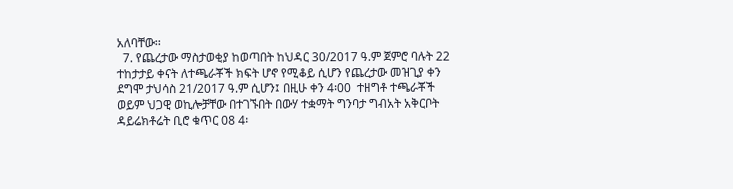አለባቸው፡፡
  7. የጨረታው ማስታወቂያ ከወጣበት ከህዳር 30/2017 ዓ.ም ጀምሮ ባሉት 22 ተከታታይ ቀናት ለተጫራቾች ክፍት ሆኖ የሚቆይ ሲሆን የጨረታው መዝጊያ ቀን ደግሞ ታህሳስ 21/2017 ዓ.ም ሲሆን፤ በዚሁ ቀን 4፡00  ተዘግቶ ተጫራቾች ወይም ህጋዊ ወኪሎቻቸው በተገኙበት በውሃ ተቋማት ግንባታ ግብአት አቅርቦት ዳይሬክቶሬት ቢሮ ቁጥር 08 4፡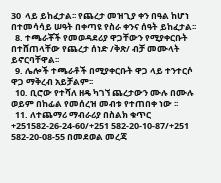30  ላይ ይከፈታል፡፡ የጨረታ መዝጊያ ቀን በዓል ከሆነ በተመሳሳይ ሠዓት በቀጣዩ የስራ ቀንና ሰዓት ይከፈታል፡፡
  8. ተጫራቾች የመወዳደሪያ ዋጋቸውን የሚያቀርቡት በተሸጠላቸው የጨረታ ሰነድ /ቅጽ/ ብቻ መሙላት ይኖርባቸዋል፡፡
  9. ሌሎች ተጫራቶች በሚያቀርቡት ዋጋ ላይ ተንተርሶ ዋጋ ማቅረብ አይቻልም፡፡
  10. ቢሮው የተሻለ ዘዴ ካገኘ ጨረታውን ሙሉ በሙሉ ወይም በከፊል የመሰረዝ መብቱ የተጠበቀ ነው ፡፡
  11. ለተጨማሪ ማብራሪያ በስልክ ቁጥር +251582-26-24-60/+251 582-20-10-87/+251 582-20-08-55 በመደወል መረጃ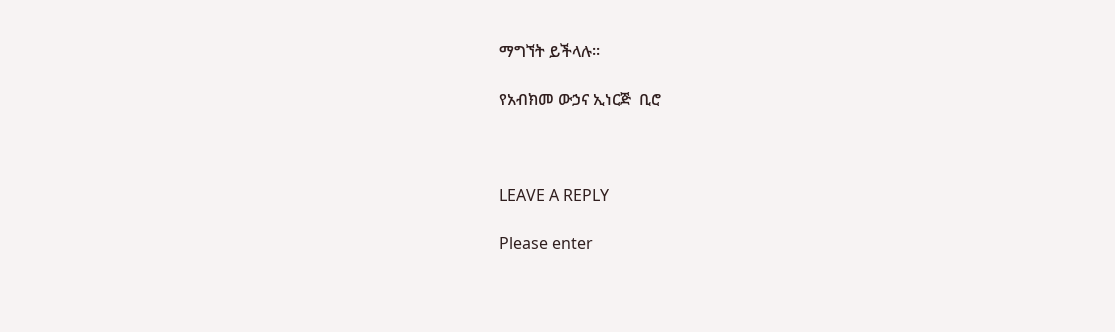ማግኘት ይችላሉ፡፡

የአብክመ ውኃና ኢነርጅ  ቢሮ



LEAVE A REPLY

Please enter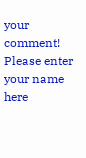your comment!
Please enter your name here